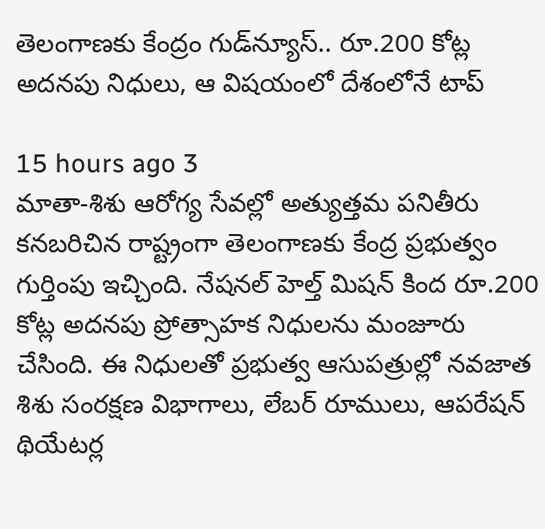తెలంగాణకు కేంద్రం గుడ్‌న్యూస్.. రూ.200 కోట్ల అదనపు నిధులు, ఆ విషయంలో దేశంలోనే టాప్

15 hours ago 3
మాతా-శిశు ఆరోగ్య సేవల్లో అత్యుత్తమ పనితీరు కనబరిచిన రాష్ట్రంగా తెలంగాణకు కేంద్ర ప్రభుత్వం గుర్తింపు ఇచ్చింది. నేషనల్ హెల్త్ మిషన్ కింద రూ.200 కోట్ల అదనపు ప్రోత్సాహక నిధులను మంజూరు చేసింది. ఈ నిధులతో ప్రభుత్వ ఆసుపత్రుల్లో నవజాత శిశు సంరక్షణ విభాగాలు, లేబర్ రూములు, ఆపరేషన్ థియేటర్ల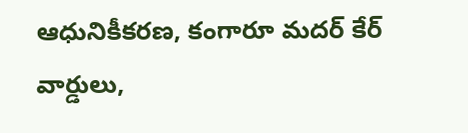ఆధునికీకరణ, కంగారూ మదర్ కేర్ వార్డులు,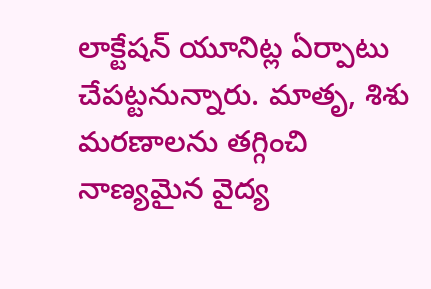లాక్టేషన్ యూనిట్ల ఏర్పాటు చేపట్టనున్నారు. మాతృ, శిశు మరణాలను తగ్గించి నాణ్యమైన వైద్య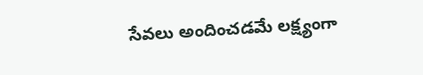సేవలు అందించడమే లక్ష్యంగా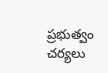ప్రభుత్వం చర్యలు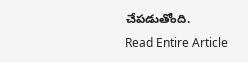చేపడుతోంది.
Read Entire Article